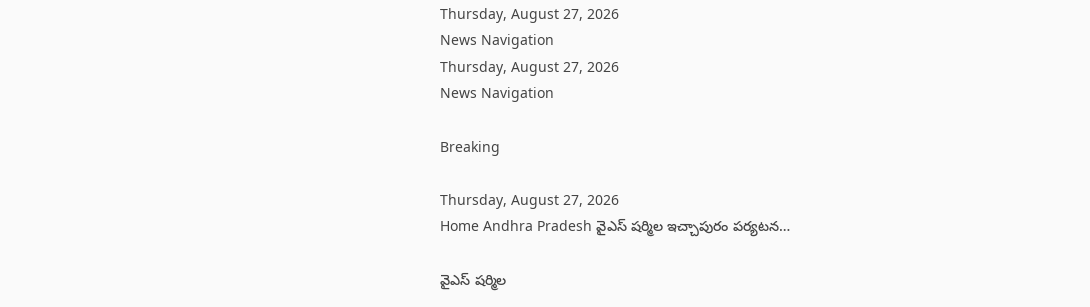Thursday, August 27, 2026
News Navigation
Thursday, August 27, 2026
News Navigation

Breaking

Thursday, August 27, 2026
Home Andhra Pradesh వైఎస్ షర్మిల ఇచ్చాపురం పర్యటన…

వైఎస్ షర్మిల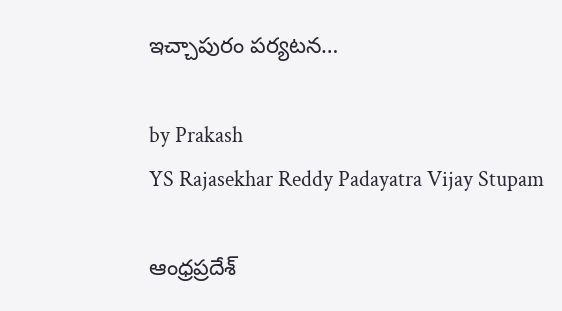ఇచ్చాపురం పర్యటన…

by Prakash
YS Rajasekhar Reddy Padayatra Vijay Stupam

ఆంధ్రప్రదేశ్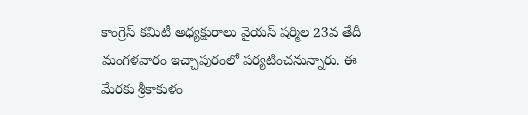కాంగ్రెస్ కమిటీ అధ్యక్షురాలు వైయస్ షర్మిల 23వ తేదీ మంగళవారం ఇచ్చాపురంలో పర్యటించనున్నారు. ఈ మేరకు శ్రీకాకుళం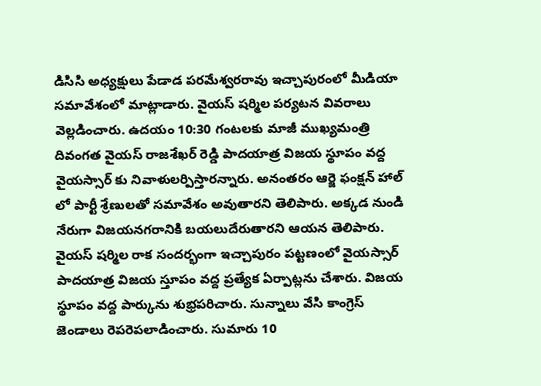డిసిసి అధ్యక్షులు పేడాడ పరమేశ్వరరావు ఇచ్చాపురంలో మీడియా సమావేశంలో మాట్లాడారు. వైయస్ షర్మిల పర్యటన వివరాలు వెల్లడించారు. ఉదయం 10:30 గంటలకు మాజీ ముఖ్యమంత్రి దివంగత వైయస్ రాజశేఖర్ రెడ్డి పాదయాత్ర విజయ స్థూపం వద్ద వైయస్సార్ కు నివాళులర్పిస్తారన్నారు. అనంతరం ఆర్జె ఫంక్షన్ హాల్ లో పార్టీ శ్రేణులతో సమావేశం అవుతారని తెలిపారు. అక్కడ నుండి నేరుగా విజయనగరానికి బయలుదేరుతారని ఆయన తెలిపారు. వైయస్ షర్మిల రాక సందర్భంగా ఇచ్చాపురం పట్టణంలో వైయస్సార్ పాదయాత్ర విజయ స్తూపం వద్ద ప్రత్యేక ఏర్పాట్లను చేశారు. విజయ స్థూపం వద్ద పార్కును శుభ్రపరిచారు. సున్నాలు వేసి కాంగ్రెస్ జెండాలు రెపరెపలాడించారు. సుమారు 10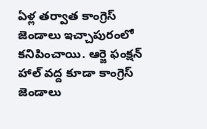ఏళ్ల తర్వాత కాంగ్రెస్ జెండాలు ఇచ్చాపురంలో కనిపించాయి. ఆర్జె ఫంక్షన్ హాల్ వద్ద కూడా కాంగ్రెస్ జెండాలు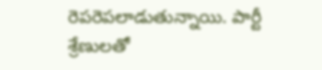రెపరెపలాడుతున్నాయి. పార్టీ శ్రేణులతో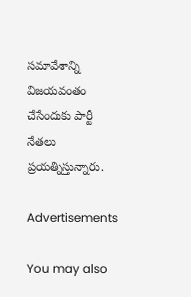సమావేశాన్ని విజయవంతం చేసేందుకు పార్టీ నేతలు ప్రయత్నిస్తున్నారు.

Advertisements

You may also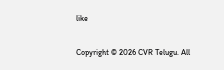like

Copyright © 2026 CVR Telugu. All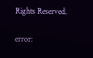Rights Reserved.

error: